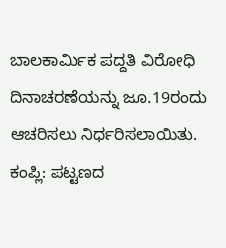ಬಾಲಕಾರ್ಮಿಕ ಪದ್ದತಿ ವಿರೋಧಿ ದಿನಾಚರಣೆಯನ್ನು ಜೂ.19ರಂದು ಆಚರಿಸಲು ನಿರ್ಧರಿಸಲಾಯಿತು.
ಕಂಪ್ಲಿ: ಪಟ್ಟಣದ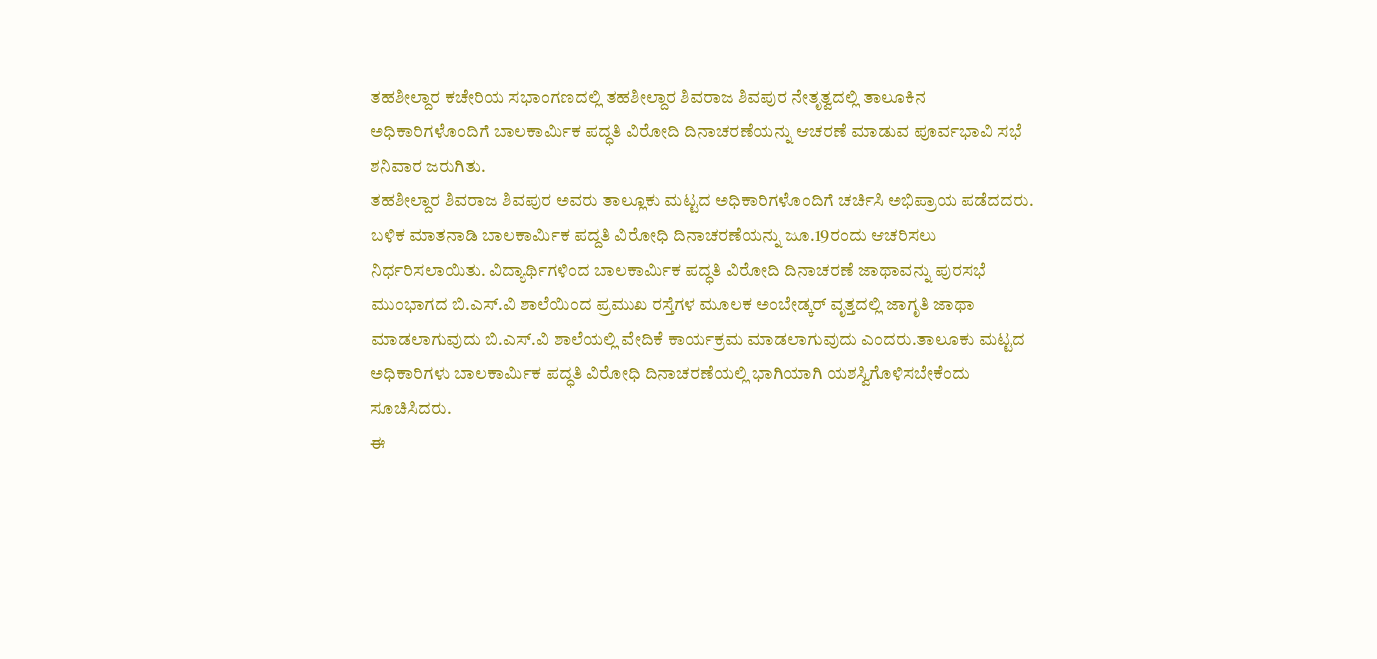ತಹಶೀಲ್ದಾರ ಕಚೇರಿಯ ಸಭಾಂಗಣದಲ್ಲಿ ತಹಶೀಲ್ದಾರ ಶಿವರಾಜ ಶಿವಪುರ ನೇತೃತ್ವದಲ್ಲಿ ತಾಲೂಕಿನ ಅಧಿಕಾರಿಗಳೊಂದಿಗೆ ಬಾಲಕಾರ್ಮಿಕ ಪದ್ಧತಿ ವಿರೋದಿ ದಿನಾಚರಣೆಯನ್ನು ಆಚರಣೆ ಮಾಡುವ ಪೂರ್ವಭಾವಿ ಸಭೆ ಶನಿವಾರ ಜರುಗಿತು.
ತಹಶೀಲ್ದಾರ ಶಿವರಾಜ ಶಿವಪುರ ಅವರು ತಾಲ್ಲೂಕು ಮಟ್ಟದ ಅಧಿಕಾರಿಗಳೊಂದಿಗೆ ಚರ್ಚಿಸಿ ಅಭಿಪ್ರಾಯ ಪಡೆದದರು. ಬಳಿಕ ಮಾತನಾಡಿ ಬಾಲಕಾರ್ಮಿಕ ಪದ್ದತಿ ವಿರೋಧಿ ದಿನಾಚರಣೆಯನ್ನು ಜೂ.19ರಂದು ಆಚರಿಸಲು ನಿರ್ಧರಿಸಲಾಯಿತು. ವಿದ್ಯಾರ್ಥಿಗಳಿಂದ ಬಾಲಕಾರ್ಮಿಕ ಪದ್ಧತಿ ವಿರೋದಿ ದಿನಾಚರಣೆ ಜಾಥಾವನ್ನು ಪುರಸಭೆ ಮುಂಭಾಗದ ಬಿ.ಎಸ್.ವಿ ಶಾಲೆಯಿಂದ ಪ್ರಮುಖ ರಸ್ತೆಗಳ ಮೂಲಕ ಅಂಬೇಡ್ಕರ್ ವೃತ್ತದಲ್ಲಿ ಜಾಗೃತಿ ಜಾಥಾ ಮಾಡಲಾಗುವುದು ಬಿ.ಎಸ್.ವಿ ಶಾಲೆಯಲ್ಲಿ ವೇದಿಕೆ ಕಾರ್ಯಕ್ರಮ ಮಾಡಲಾಗುವುದು ಎಂದರು.ತಾಲೂಕು ಮಟ್ಟದ ಅಧಿಕಾರಿಗಳು ಬಾಲಕಾರ್ಮಿಕ ಪದ್ಧತಿ ವಿರೋಧಿ ದಿನಾಚರಣೆಯಲ್ಲಿ ಭಾಗಿಯಾಗಿ ಯಶಸ್ವಿಗೊಳಿಸಬೇಕೆಂದು ಸೂಚಿಸಿದರು.
ಈ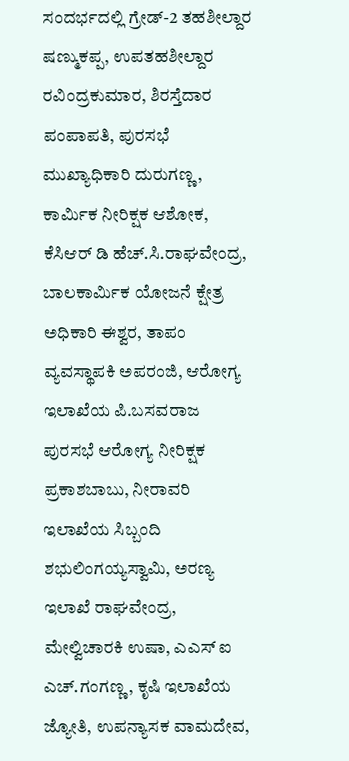ಸಂದರ್ಭದಲ್ಲಿ ಗ್ರೇಡ್-2 ತಹಶೀಲ್ದಾರ ಷಣ್ಮುಕಪ್ಪ, ಉಪತಹಶೀಲ್ದಾರ ರವಿಂದ್ರಕುಮಾರ, ಶಿರಸ್ತೆದಾರ ಪಂಪಾಪತಿ, ಪುರಸಭೆ ಮುಖ್ಯಾಧಿಕಾರಿ ದುರುಗಣ್ಣ, ಕಾರ್ಮಿಕ ನೀರಿಕ್ಷಕ ಆಶೋಕ, ಕೆಸಿಆರ್ ಡಿ ಹೆಚ್.ಸಿ.ರಾಘವೇಂದ್ರ, ಬಾಲಕಾರ್ಮಿಕ ಯೋಜನೆ ಕ್ಷೇತ್ರ ಅಧಿಕಾರಿ ಈಶ್ವರ, ತಾಪಂ ವ್ಯವಸ್ಥಾಪಕಿ ಅಪರಂಜಿ, ಆರೋಗ್ಯ ಇಲಾಖೆಯ ಪಿ.ಬಸವರಾಜ
ಪುರಸಭೆ ಆರೋಗ್ಯ ನೀರಿಕ್ಷಕ ಪ್ರಕಾಶಬಾಬು, ನೀರಾವರಿ ಇಲಾಖೆಯ ಸಿಬ್ಬಂದಿ ಶಭುಲಿಂಗಯ್ಯಸ್ವಾಮಿ, ಅರಣ್ಯ ಇಲಾಖೆ ರಾಘವೇಂದ್ರ, ಮೇಲ್ವಿಚಾರಕಿ ಉಷಾ, ಎಎಸ್ ಐ ಎಚ್.ಗಂಗಣ್ಣ, ಕೃಷಿ ಇಲಾಖೆಯ ಜ್ಯೋತಿ, ಉಪನ್ಯಾಸಕ ವಾಮದೇವ,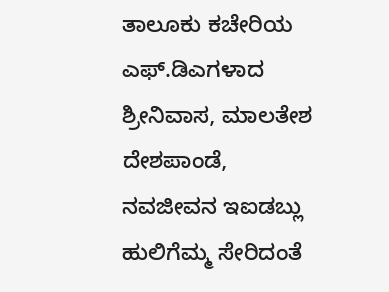ತಾಲೂಕು ಕಚೇರಿಯ ಎಫ್.ಡಿಎಗಳಾದ ಶ್ರೀನಿವಾಸ, ಮಾಲತೇಶ ದೇಶಪಾಂಡೆ, ನವಜೀವನ ಇಐಡಬ್ಲು ಹುಲಿಗೆಮ್ಮ ಸೇರಿದಂತೆ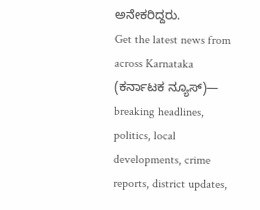ಅನೇಕರಿದ್ದರು.
Get the latest news from across Karnataka (ಕರ್ನಾಟಕ ನ್ಯೂಸ್)— breaking headlines, politics, local developments, crime reports, district updates,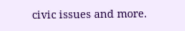civic issues and more.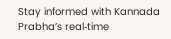Stay informed with Kannada Prabha’s real‑time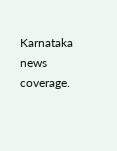Karnataka news coverage.